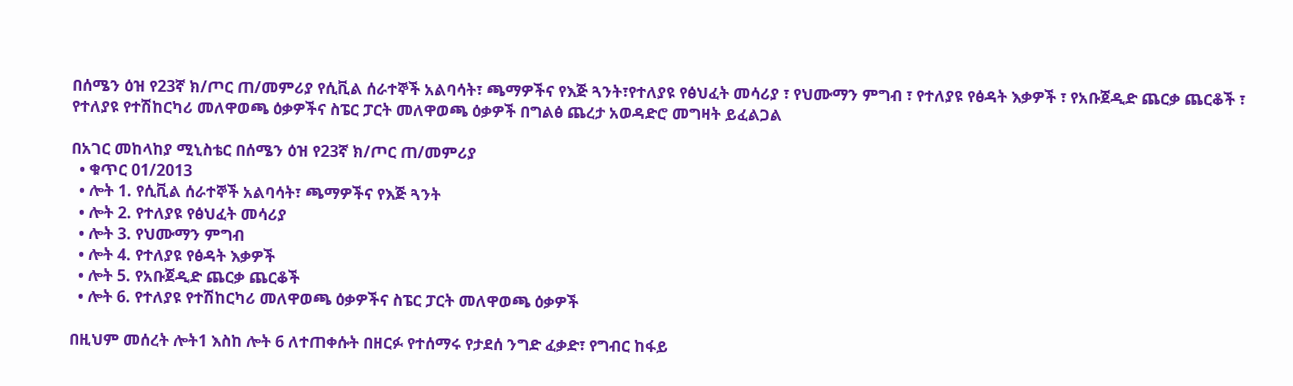በሰሜን ዕዝ የ23ኛ ክ/ጦር ጠ/መምሪያ የሲቪል ሰራተኞች አልባሳት፣ ጫማዎችና የእጅ ጓንት፣የተለያዩ የፅህፈት መሳሪያ ፣ የህሙማን ምግብ ፣ የተለያዩ የፅዳት እቃዎች ፣ የአቡጀዲድ ጨርቃ ጨርቆች ፣ የተለያዩ የተሽከርካሪ መለዋወጫ ዕቃዎችና ስፔር ፓርት መለዋወጫ ዕቃዎች በግልፅ ጨረታ አወዳድሮ መግዛት ይፈልጋል

በአገር መከላከያ ሚኒስቴር በሰሜን ዕዝ የ23ኛ ክ/ጦር ጠ/መምሪያ
  • ቁጥር 01/2013
  • ሎት 1. የሲቪል ሰራተኞች አልባሳት፣ ጫማዎችና የእጅ ጓንት
  • ሎት 2. የተለያዩ የፅህፈት መሳሪያ
  • ሎት 3. የህሙማን ምግብ
  • ሎት 4. የተለያዩ የፅዳት እቃዎች
  • ሎት 5. የአቡጀዲድ ጨርቃ ጨርቆች
  • ሎት 6. የተለያዩ የተሽከርካሪ መለዋወጫ ዕቃዎችና ስፔር ፓርት መለዋወጫ ዕቃዎች

በዚህም መሰረት ሎት1 እስከ ሎት 6 ለተጠቀሱት በዘርፉ የተሰማሩ የታደሰ ንግድ ፈቃድ፣ የግብር ከፋይ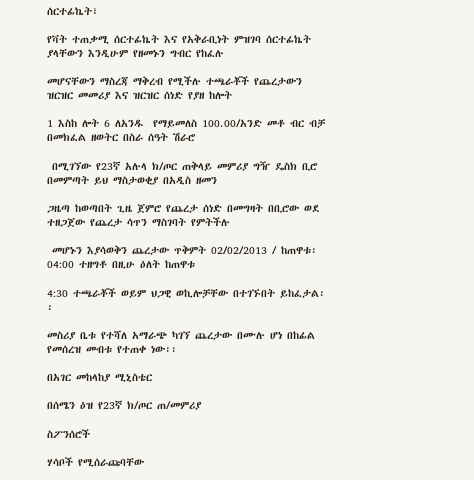ሰርተፊኬት፣

የቫት ተጠቃሚ ሰርተፊኬት እና የአቅራቢነት ምዝገባ ሰርተፊኬት ያላቸውን እንዲሁም የዘመኑን ግብር የከፈሉ

መሆናቸውን ማስረጃ ማቅረብ የሚችሉ ተጫራቾች የጨረታውን ዝርዝር መመሪያ እና ዝርዝር ሰነድ የያዘ ከሎት

1 እስከ ሎት 6 ለአንዱ  የማይመለስ 100.00/አንድ መቶ ብር ብቻ በመክፈል ዘወትር በስራ ሰዓት ሽራሮ

 በሚገኘው የ23ኛ አሉላ ክ/ጦር ጠቅላይ መምሪያ ግዥ ዴስክ ቢሮ በመምጣት ይህ ማስታወቂያ በአዲስ ዘመን

ጋዜጣ ከወጣበት ጊዜ ጀምሮ የጨረታ ሰነድ በመግዛት በቢሮው ወደ ተዘጋጀው የጨረታ ሳጥን ማስገባት የምትችሉ

 መሆኑን እያሳወቅን ጨረታው ጥቅምት 02/02/2013 / ከጠዋቱ፡ 04:00 ተዘግቶ በዚሁ ዕለት ከጠዋቱ

4:30 ተጫራቾች ወይም ህጋዊ ወኪሎቻቸው በተገኙበት ይከፈታል፡፡

መስሪያ ቤቱ የተሻለ አማራጭ ካገኘ ጨረታው በሙሉ ሆነ በከፊል የመሰረዝ መብቱ የተጠቀ ነው፡፡

በአገር መከላከያ ሚኒስቴር

በሰሜን ዕዝ የ23ኛ ክ/ጦር ጠ/መምሪያ

ስፖንሰሮች

ሃሳቦች የሚሰራጩባቸው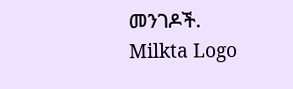መንገዶች.
Milkta Logo